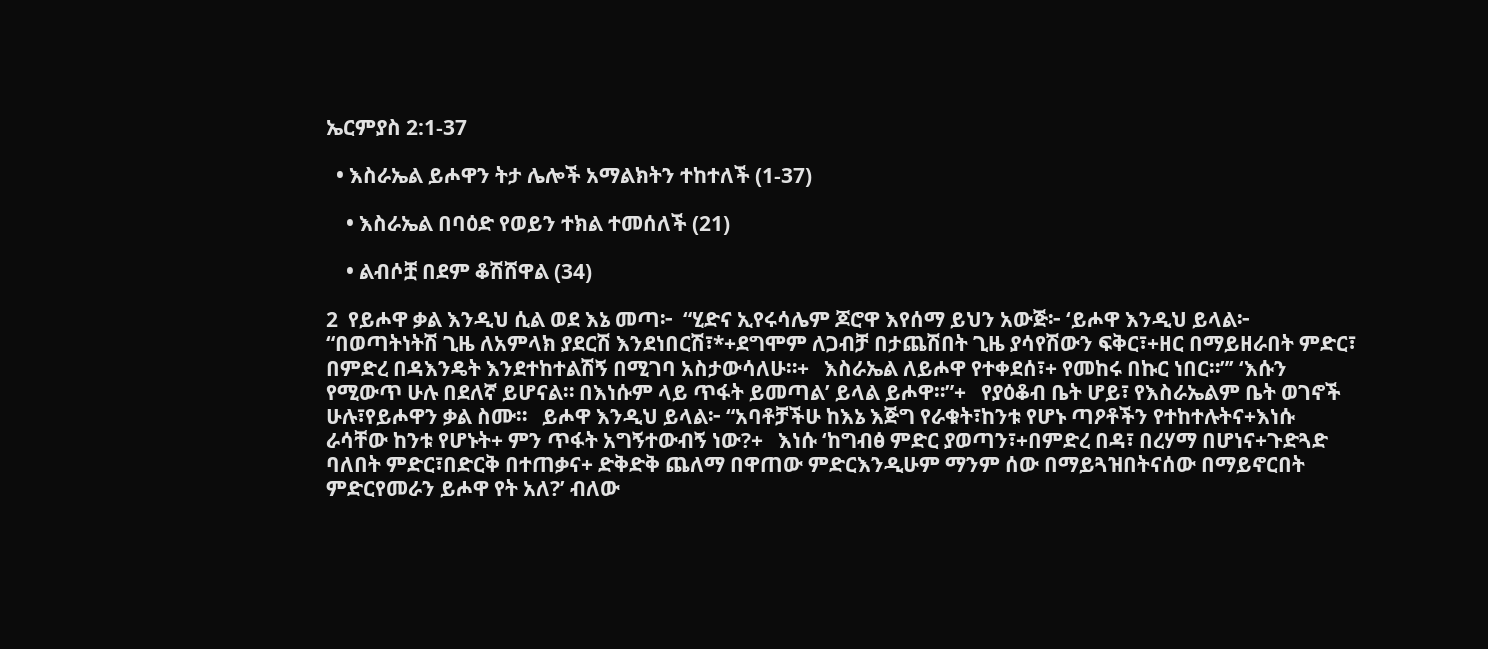ኤርምያስ 2:1-37

  • እስራኤል ይሖዋን ትታ ሌሎች አማልክትን ተከተለች (1-37)

    • እስራኤል በባዕድ የወይን ተክል ተመሰለች (21)

    • ልብሶቿ በደም ቆሽሸዋል (34)

2  የይሖዋ ቃል እንዲህ ሲል ወደ እኔ መጣ፦  “ሂድና ኢየሩሳሌም ጆሮዋ እየሰማ ይህን አውጅ፦ ‘ይሖዋ እንዲህ ይላል፦ “በወጣትነትሽ ጊዜ ለአምላክ ያደርሽ እንደነበርሽ፣*+ደግሞም ለጋብቻ በታጨሽበት ጊዜ ያሳየሽውን ፍቅር፣+ዘር በማይዘራበት ምድር፣ በምድረ በዳእንዴት እንደተከተልሽኝ በሚገባ አስታውሳለሁ።+   እስራኤል ለይሖዋ የተቀደሰ፣+ የመከሩ በኩር ነበር።”’ ‘እሱን የሚውጥ ሁሉ በደለኛ ይሆናል። በእነሱም ላይ ጥፋት ይመጣል’ ይላል ይሖዋ።”+   የያዕቆብ ቤት ሆይ፣ የእስራኤልም ቤት ወገኖች ሁሉ፣የይሖዋን ቃል ስሙ።   ይሖዋ እንዲህ ይላል፦ “አባቶቻችሁ ከእኔ እጅግ የራቁት፣ከንቱ የሆኑ ጣዖቶችን የተከተሉትና+እነሱ ራሳቸው ከንቱ የሆኑት+ ምን ጥፋት አግኝተውብኝ ነው?+   እነሱ ‘ከግብፅ ምድር ያወጣን፣+በምድረ በዳ፣ በረሃማ በሆነና+ጉድጓድ ባለበት ምድር፣በድርቅ በተጠቃና+ ድቅድቅ ጨለማ በዋጠው ምድርእንዲሁም ማንም ሰው በማይጓዝበትናሰው በማይኖርበት ምድርየመራን ይሖዋ የት አለ?’ ብለው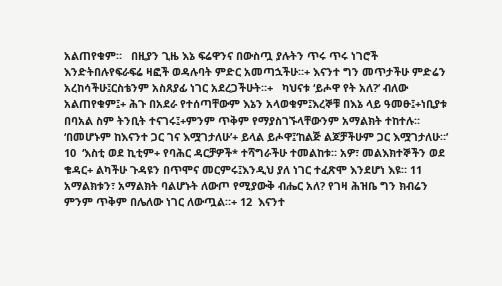አልጠየቁም።   በዚያን ጊዜ እኔ ፍሬዋንና በውስጧ ያሉትን ጥሩ ጥሩ ነገሮች እንድትበሉየፍራፍሬ ዛፎች ወዳሉባት ምድር አመጣኋችሁ።+ እናንተ ግን መጥታችሁ ምድሬን አረከሳችሁ፤ርስቴንም አስጸያፊ ነገር አደረጋችሁት።+   ካህናቱ ‘ይሖዋ የት አለ?’ ብለው አልጠየቁም፤+ ሕጉ በአደራ የተሰጣቸውም እኔን አላወቁም፤እረኞቹ በእኔ ላይ ዓመፁ፤+ነቢያቱ በባአል ስም ትንቢት ተናገሩ፤+ምንም ጥቅም የማያስገኙላቸውንም አማልክት ተከተሉ።   ‘በመሆኑም ከእናንተ ጋር ገና እሟገታለሁ’+ ይላል ይሖዋ፤‘ከልጅ ልጆቻችሁም ጋር እሟገታለሁ።’ 10  ‘እስቲ ወደ ኪቲም+ የባሕር ዳርቻዎች* ተሻግራችሁ ተመልከቱ። አዎ፣ መልእክተኞችን ወደ ቄዳር+ ልካችሁ ጉዳዩን በጥሞና መርምሩ፤እንዲህ ያለ ነገር ተፈጽሞ እንደሆነ እዩ። 11  አማልክቱን፣ አማልክት ባልሆኑት ለውጦ የሚያውቅ ብሔር አለ? የገዛ ሕዝቤ ግን ክብሬን ምንም ጥቅም በሌለው ነገር ለውጧል።+ 12  እናንተ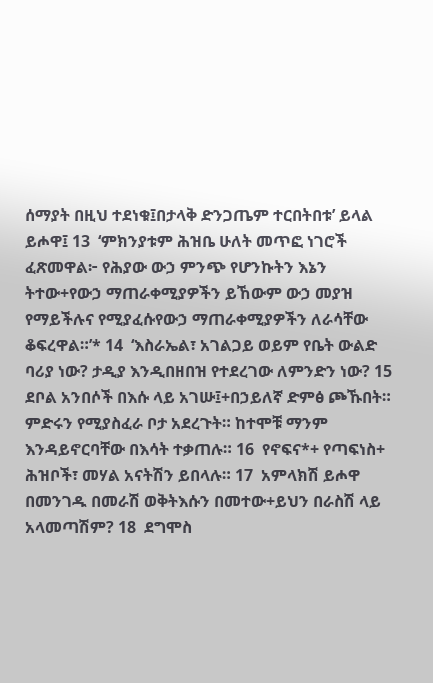ሰማያት በዚህ ተደነቁ፤በታላቅ ድንጋጤም ተርበትበቱ’ ይላል ይሖዋ፤ 13  ‘ምክንያቱም ሕዝቤ ሁለት መጥፎ ነገሮች ፈጽመዋል፦ የሕያው ውኃ ምንጭ የሆንኩትን እኔን ትተው+የውኃ ማጠራቀሚያዎችን ይኸውም ውኃ መያዝ የማይችሉና የሚያፈሱየውኃ ማጠራቀሚያዎችን ለራሳቸው ቆፍረዋል።’* 14  ‘እስራኤል፣ አገልጋይ ወይም የቤት ውልድ ባሪያ ነው? ታዲያ እንዲበዘበዝ የተደረገው ለምንድን ነው? 15  ደቦል አንበሶች በእሱ ላይ አገሡ፤+በኃይለኛ ድምፅ ጮኹበት። ምድሩን የሚያስፈራ ቦታ አደረጉት። ከተሞቹ ማንም እንዳይኖርባቸው በእሳት ተቃጠሉ። 16  የኖፍና*+ የጣፍነስ+ ሕዝቦች፣ መሃል አናትሽን ይበላሉ። 17  አምላክሽ ይሖዋ በመንገዱ በመራሽ ወቅትእሱን በመተው+ይህን በራስሽ ላይ አላመጣሽም? 18  ደግሞስ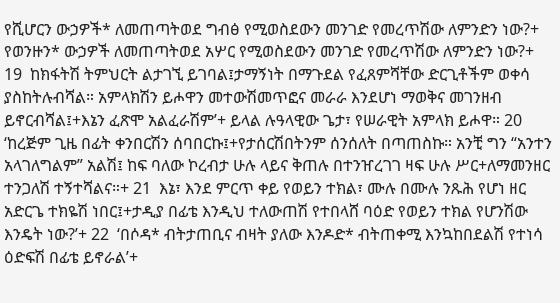የሺሆርን ውኃዎች* ለመጠጣትወደ ግብፅ የሚወስደውን መንገድ የመረጥሽው ለምንድን ነው?+ የወንዙን* ውኃዎች ለመጠጣትወደ አሦር የሚወስደውን መንገድ የመረጥሽው ለምንድን ነው?+ 19  ከክፋትሽ ትምህርት ልታገኚ ይገባል፤ታማኝነት በማጉደል የፈጸምሻቸው ድርጊቶችም ወቀሳ ያስከትሉብሻል። አምላክሽን ይሖዋን መተውሽመጥፎና መራራ እንደሆነ ማወቅና መገንዘብ ይኖርብሻል፤+እኔን ፈጽሞ አልፈራሽም’+ ይላል ሉዓላዊው ጌታ፣ የሠራዊት አምላክ ይሖዋ። 20  ‘ከረጅም ጊዜ በፊት ቀንበርሽን ሰባበርኩ፤+የታሰርሽበትንም ሰንሰለት በጣጠስኩ። አንቺ ግን “አንተን አላገለግልም” አልሽ፤ ከፍ ባለው ኮረብታ ሁሉ ላይና ቅጠሉ በተንዠረገገ ዛፍ ሁሉ ሥር+ለማመንዘር ተንጋለሽ ተኝተሻልና።+ 21  እኔ፣ እንደ ምርጥ ቀይ የወይን ተክል፣ ሙሉ በሙሉ ንጹሕ የሆነ ዘር አድርጌ ተክዬሽ ነበር፤+ታዲያ በፊቴ እንዲህ ተለውጠሽ የተበላሸ ባዕድ የወይን ተክል የሆንሽው እንዴት ነው?’+ 22  ‘በሶዳ* ብትታጠቢና ብዛት ያለው እንዶድ* ብትጠቀሚ እንኳከበደልሽ የተነሳ ዕድፍሽ በፊቴ ይኖራል’+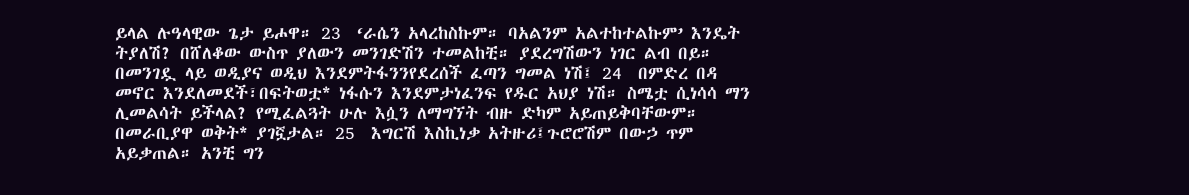ይላል ሉዓላዊው ጌታ ይሖዋ። 23  ‘ራሴን አላረከስኩም። ባአልንም አልተከተልኩም’ እንዴት ትያለሽ? በሸለቆው ውስጥ ያለውን መንገድሽን ተመልከቺ። ያደረግሽውን ነገር ልብ በይ። በመንገዷ ላይ ወዲያና ወዲህ እንደምትፋንንየደረሰች ፈጣን ግመል ነሽ፤ 24  በምድረ በዳ መኖር እንደለመደች፣በፍትወቷ* ነፋሱን እንደምታነፈንፍ የዱር አህያ ነሽ። ስሜቷ ሲነሳሳ ማን ሊመልሳት ይችላል? የሚፈልጓት ሁሉ እሷን ለማግኘት ብዙ ድካም አይጠይቅባቸውም። በመራቢያዋ ወቅት* ያገኟታል። 25  እግርሽ እስኪነቃ አትዙሪ፤ጉሮሮሽም በውኃ ጥም አይቃጠል። አንቺ ግን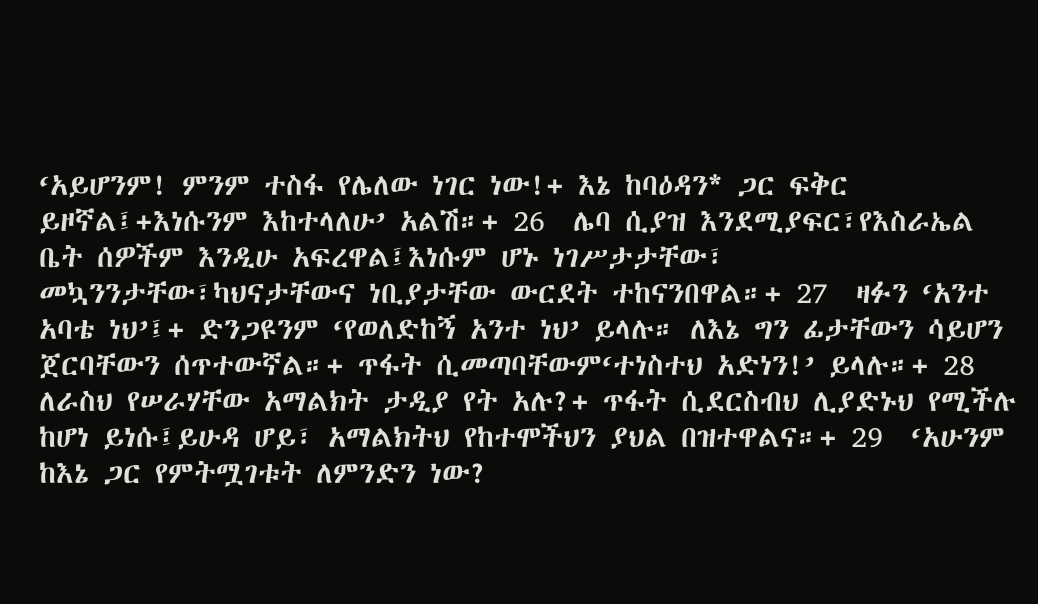‘አይሆንም! ምንም ተስፋ የሌለው ነገር ነው!+ እኔ ከባዕዳን* ጋር ፍቅር ይዞኛል፤+እነሱንም እከተላለሁ’ አልሽ።+ 26  ሌባ ሲያዝ እንደሚያፍር፣የእስራኤል ቤት ሰዎችም እንዲሁ አፍረዋል፤እነሱም ሆኑ ነገሥታታቸው፣ መኳንንታቸው፣ካህናታቸውና ነቢያታቸው ውርደት ተከናንበዋል።+ 27  ዛፉን ‘አንተ አባቴ ነህ’፤+ ድንጋዩንም ‘የወለድከኝ አንተ ነህ’ ይላሉ። ለእኔ ግን ፊታቸውን ሳይሆን ጀርባቸውን ሰጥተውኛል።+ ጥፋት ሲመጣባቸውም‘ተነስተህ አድነን!’ ይላሉ።+ 28  ለራስህ የሠራሃቸው አማልክት ታዲያ የት አሉ?+ ጥፋት ሲደርስብህ ሊያድኑህ የሚችሉ ከሆነ ይነሱ፤ይሁዳ ሆይ፣ አማልክትህ የከተሞችህን ያህል በዝተዋልና።+ 29  ‘አሁንም ከእኔ ጋር የምትሟገቱት ለምንድን ነው?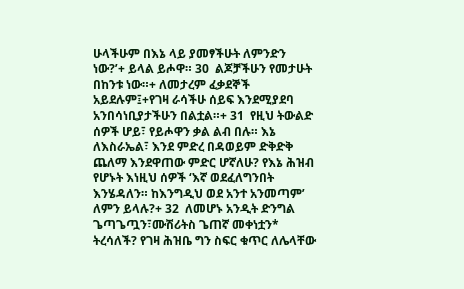ሁላችሁም በእኔ ላይ ያመፃችሁት ለምንድን ነው?’+ ይላል ይሖዋ። 30  ልጆቻችሁን የመታሁት በከንቱ ነው።+ ለመታረም ፈቃደኞች አይደሉም፤+የገዛ ራሳችሁ ሰይፍ እንደሚያደባ አንበሳነቢያታችሁን በልቷል።+ 31  የዚህ ትውልድ ሰዎች ሆይ፣ የይሖዋን ቃል ልብ በሉ። እኔ ለእስራኤል፣ እንደ ምድረ በዳወይም ድቅድቅ ጨለማ እንደዋጠው ምድር ሆኛለሁ? የእኔ ሕዝብ የሆኑት እነዚህ ሰዎች ‘እኛ ወደፈለግንበት እንሄዳለን። ከእንግዲህ ወደ አንተ አንመጣም’ ለምን ይላሉ?+ 32  ለመሆኑ አንዲት ድንግል ጌጣጌጧን፣ሙሽሪትስ ጌጠኛ መቀነቷን* ትረሳለች? የገዛ ሕዝቤ ግን ስፍር ቁጥር ለሌላቸው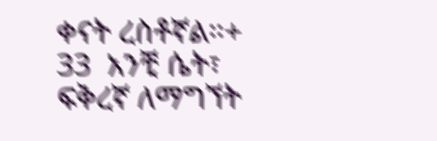ቀናት ረስቶኛል።+ 33  አንቺ ሴት፣ ፍቅረኛ ለማግኘት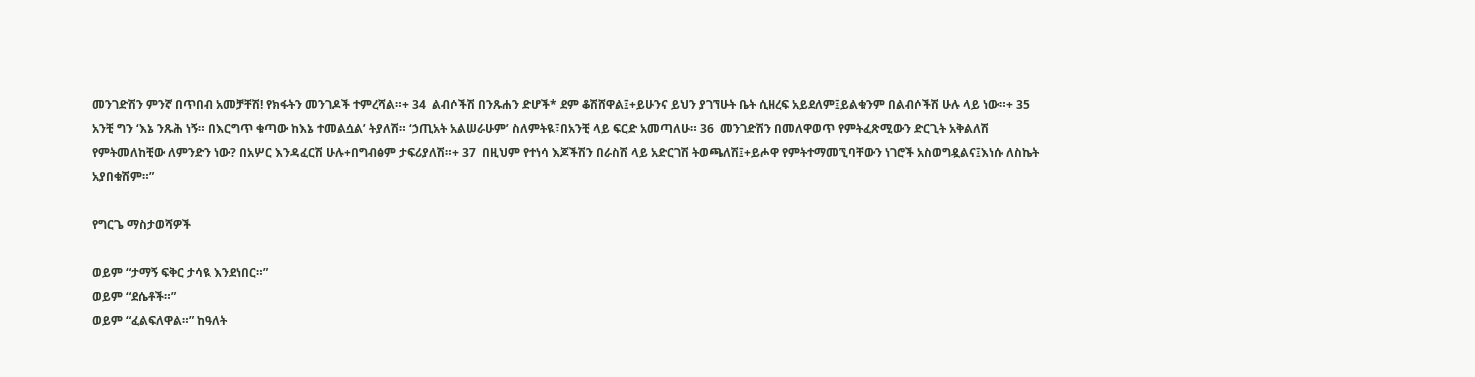መንገድሽን ምንኛ በጥበብ አመቻቸሽ! የክፋትን መንገዶች ተምረሻል።+ 34  ልብሶችሽ በንጹሐን ድሆች* ደም ቆሽሸዋል፤+ይሁንና ይህን ያገኘሁት ቤት ሲዘረፍ አይደለም፤ይልቁንም በልብሶችሽ ሁሉ ላይ ነው።+ 35  አንቺ ግን ‘እኔ ንጹሕ ነኝ። በእርግጥ ቁጣው ከእኔ ተመልሷል’ ትያለሽ። ‘ኃጢአት አልሠራሁም’ ስለምትዪ፣በአንቺ ላይ ፍርድ አመጣለሁ። 36  መንገድሽን በመለዋወጥ የምትፈጽሚውን ድርጊት አቅልለሽ የምትመለከቺው ለምንድን ነው? በአሦር እንዳፈርሽ ሁሉ+በግብፅም ታፍሪያለሽ።+ 37  በዚህም የተነሳ እጆችሽን በራስሽ ላይ አድርገሽ ትወጫለሽ፤+ይሖዋ የምትተማመኚባቸውን ነገሮች አስወግዷልና፤እነሱ ለስኬት አያበቁሽም።”

የግርጌ ማስታወሻዎች

ወይም “ታማኝ ፍቅር ታሳዪ እንደነበር።”
ወይም “ደሴቶች።”
ወይም “ፈልፍለዋል።” ከዓለት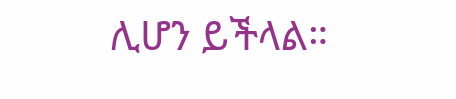ሊሆን ይችላል።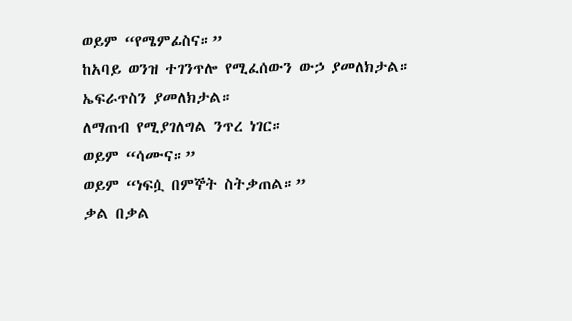ወይም “የሜምፊስና።”
ከአባይ ወንዝ ተገንጥሎ የሚፈሰውን ውኃ ያመለክታል።
ኤፍራጥስን ያመለክታል።
ለማጠብ የሚያገለግል ንጥረ ነገር።
ወይም “ሳሙና።”
ወይም “ነፍሷ በምኞት ስትቃጠል።”
ቃል በቃል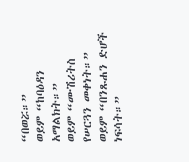“በወሯ።”
ወይም “ከባዕዳን አማልክት።”
ወይም “ሙሽሪትስ የሠርጓን መቀነት።”
ወይም “በንጹሐን ድሆች ነፍሳት።”